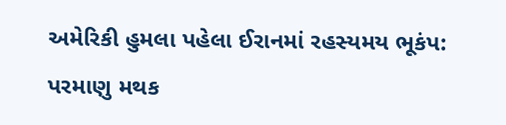અમેરિકી હુમલા પહેલા ઈરાનમાં રહસ્યમય ભૂકંપ: પરમાણુ મથક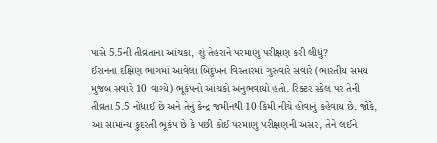પાસે 5.5ની તીવ્રતાના આંચકા, શું તેહરાને પરમાણુ પરીક્ષણ કરી લીધું?
ઈરાનના દક્ષિણ ભાગમાં આવેલા બિદુખન વિસ્તારમાં ગુરુવારે સવારે (ભારતીય સમય મુજબ સવારે 10 વાગ્યે) ભૂકંપનો આંચકો અનુભવાયો હતો. રિક્ટર સ્કેલ પર તેની તીવ્રતા 5.5 નોંધાઈ છે અને તેનું કેન્દ્ર જમીનથી 10 કિમી નીચે હોવાનું કહેવાય છે. જોકે, આ સામાન્ય કુદરતી ભૂકંપ છે કે પછી કોઈ પરમાણુ પરીક્ષણની અસર, તેને લઈને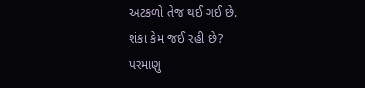અટકળો તેજ થઈ ગઈ છે.
શંકા કેમ જઈ રહી છે?
પરમાણુ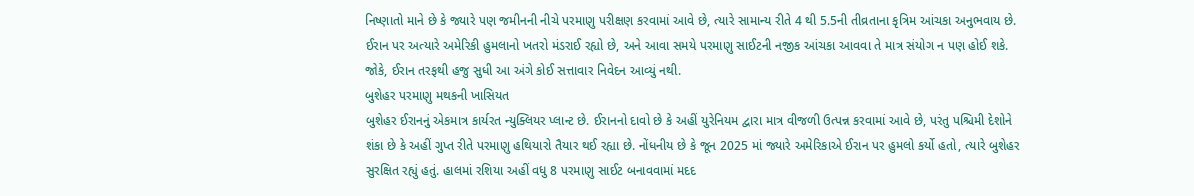નિષ્ણાતો માને છે કે જ્યારે પણ જમીનની નીચે પરમાણુ પરીક્ષણ કરવામાં આવે છે, ત્યારે સામાન્ય રીતે 4 થી 5.5ની તીવ્રતાના કૃત્રિમ આંચકા અનુભવાય છે. ઈરાન પર અત્યારે અમેરિકી હુમલાનો ખતરો મંડરાઈ રહ્યો છે, અને આવા સમયે પરમાણુ સાઈટની નજીક આંચકા આવવા તે માત્ર સંયોગ ન પણ હોઈ શકે. જોકે, ઈરાન તરફથી હજુ સુધી આ અંગે કોઈ સત્તાવાર નિવેદન આવ્યું નથી.
બુશેહર પરમાણુ મથકની ખાસિયત
બુશેહર ઈરાનનું એકમાત્ર કાર્યરત ન્યુક્લિયર પ્લાન્ટ છે. ઈરાનનો દાવો છે કે અહીં યુરેનિયમ દ્વારા માત્ર વીજળી ઉત્પન્ન કરવામાં આવે છે, પરંતુ પશ્ચિમી દેશોને શંકા છે કે અહીં ગુપ્ત રીતે પરમાણુ હથિયારો તૈયાર થઈ રહ્યા છે. નોંધનીય છે કે જૂન 2025 માં જ્યારે અમેરિકાએ ઈરાન પર હુમલો કર્યો હતો, ત્યારે બુશેહર સુરક્ષિત રહ્યું હતું. હાલમાં રશિયા અહીં વધુ 8 પરમાણુ સાઈટ બનાવવામાં મદદ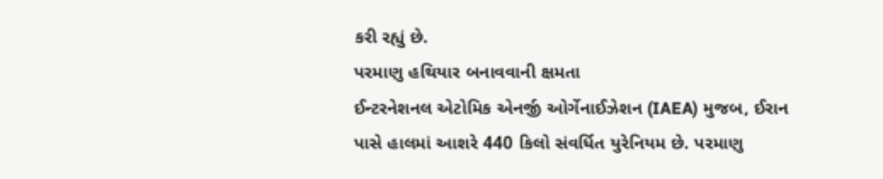કરી રહ્યું છે.
પરમાણુ હથિયાર બનાવવાની ક્ષમતા
ઈન્ટરનેશનલ એટોમિક એનર્જી ઓર્ગેનાઈઝેશન (IAEA) મુજબ, ઈરાન પાસે હાલમાં આશરે 440 કિલો સંવર્ધિત યુરેનિયમ છે. પરમાણુ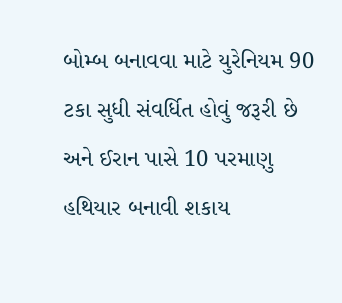બોમ્બ બનાવવા માટે યુરેનિયમ 90 ટકા સુધી સંવર્ધિત હોવું જરૂરી છે અને ઈરાન પાસે 10 પરમાણુ હથિયાર બનાવી શકાય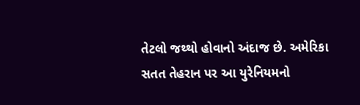તેટલો જથ્થો હોવાનો અંદાજ છે. અમેરિકા સતત તેહરાન પર આ યુરેનિયમનો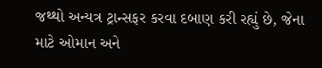જથ્થો અન્યત્ર ટ્રાન્સફર કરવા દબાણ કરી રહ્યું છે, જેના માટે ઓમાન અને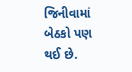જિનીવામાં બેઠકો પણ થઈ છે.